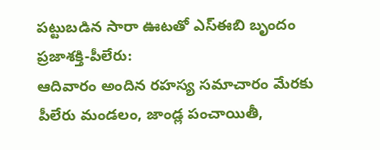పట్టుబడిన సారా ఊటతో ఎస్ఈబి బృందం
ప్రజాశక్తి-పీలేరు:
ఆదివారం అందిన రహస్య సమాచారం మేరకు పీలేరు మండలం, జాండ్ల పంచాయితీ,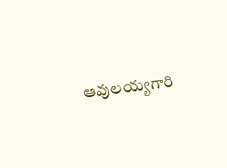ఆవులయ్యగారి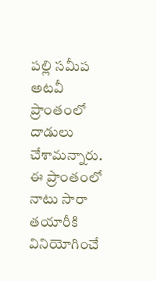పల్లి సమీప అటవీ ప్రాంతంలో దాడులు చేశామన్నారు. ఈ ప్రాంతంలో నాటు సారా తయారీకి వినియోగించే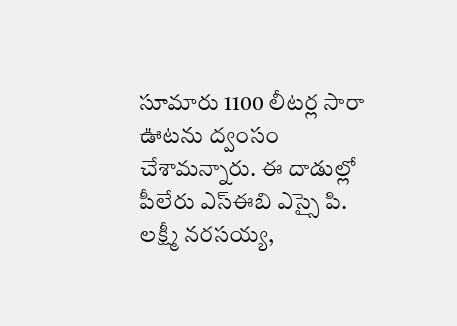సూమారు 1100 లీటర్ల సారా ఊటను ద్వంసం చేశామన్నారు. ఈ దాడుల్లో పీలేరు ఎస్ఈబి ఎస్సై పి. లక్ష్మీ నరసయ్య,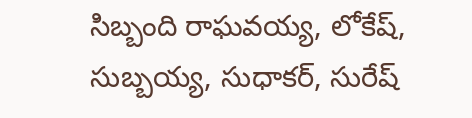సిబ్బంది రాఘవయ్య, లోకేష్, సుబ్బయ్య, సుధాకర్, సురేష్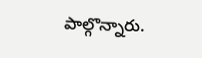పాల్గొన్నారు.